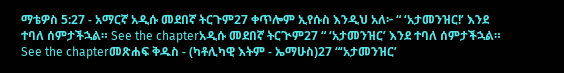ማቴዎስ 5:27 - አማርኛ አዲሱ መደበኛ ትርጉም27 ቀጥሎም ኢየሱስ እንዲህ አለ፦ “ ‘አታመንዝር!’ እንደ ተባለ ሰምታችኋል። See the chapterአዲሱ መደበኛ ትርጒም27 “ ‘አታመንዝር’ እንደ ተባለ ሰምታችኋል። See the chapterመጽሐፍ ቅዱስ - (ካቶሊካዊ እትም - ኤማሁስ)27 “‘አታመንዝር’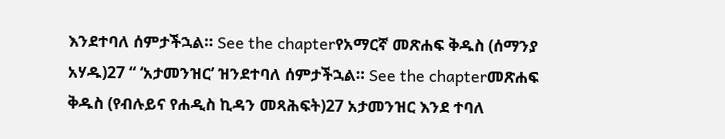እንደተባለ ሰምታችኋል። See the chapterየአማርኛ መጽሐፍ ቅዱስ (ሰማንያ አሃዱ)27 “ ‘አታመንዝር’ ዝንደተባለ ሰምታችኋል። See the chapterመጽሐፍ ቅዱስ (የብሉይና የሐዲስ ኪዳን መጻሕፍት)27 አታመንዝር እንደ ተባለ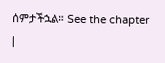ሰምታችኋል። See the chapter |